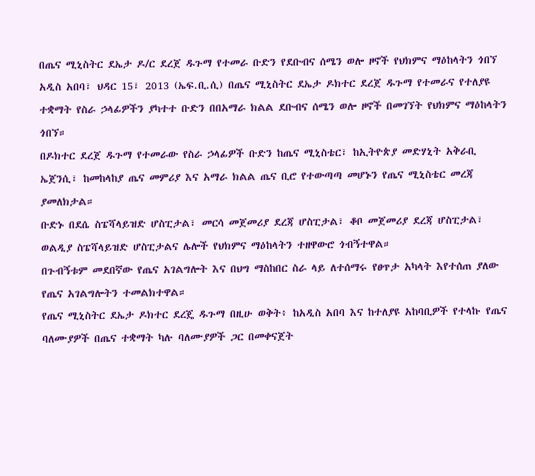በጤና ሚኒስትር ደኤታ ዶ/ር ደረጀ ዱጉማ የተመራ ቡድን የደቡብና ሰሜን ወሎ ዞኖች የህክምና ማዕከላትን ጎበኘ
አዲስ አበባ፣ ህዳር 15፣ 2013 (ኤፍ.ቢ.ሲ) በጤና ሚኒስትር ደኤታ ዶክተር ደረጀ ዱጉማ የተመራና የተለያዩ ተቋማት የስራ ኃላፊዎችን ያካተተ ቡድን በበአማራ ክልል ደቡብና ሰሜን ወሎ ዞኖች በመገኘት የህክምና ማዕከላትን ጎበኘ።
በዶክተር ደረጀ ዱጉማ የተመራው የስራ ኃላፊዎች ቡድን ከጤና ሚኒስቴር፣ ከኢትዮጵያ መድሃኒት አቅራቢ ኤጀንሲ፣ ከመከላከያ ጤና መምሪያ እና አማራ ክልል ጤና ቢሮ የተውጣጣ መሆኑን የጤና ሚኒስቴር መረጃ ያመለክታል።
ቡድኑ በደሴ ስፔሻላይዝድ ሆስፒታል፣ መርሳ መጀመሪያ ደረጃ ሆስፒታል፣ ቆቦ መጀመሪያ ደረጃ ሆስፒታል፣ ወልዲያ ስፔሻላይዝድ ሆስፒታልና ሌሎች የህክምና ማዕከላትን ተዘዋውሮ ጎብኝተዋል።
በጉብኝቱም መደበኛው የጤና አገልግሎት እና በህግ ማስከበር ስራ ላይ ለተሰማሩ የፀጥታ አካላት እየተሰጠ ያለው የጤና አገልግሎትን ተመልክተዋል።
የጤና ሚኒስትር ደኤታ ዶክተር ደረጄ ዱጉማ በዚሁ ወቅት፥ ከአዲስ አበባ እና ከተለያዩ አከባቢዎች የተላኩ የጤና ባለሙያዎች በጤና ተቋማት ካሉ ባለሙያዎች ጋር በመቀናጀት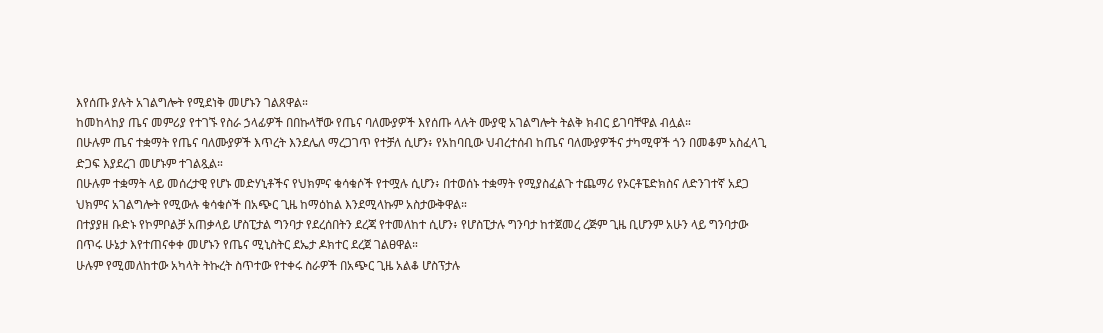እየሰጡ ያሉት አገልግሎት የሚደነቅ መሆኑን ገልጸዋል።
ከመከላከያ ጤና መምሪያ የተገኙ የስራ ኃላፊዎች በበኩላቸው የጤና ባለሙያዎች እየሰጡ ላሉት ሙያዊ አገልግሎት ትልቅ ክብር ይገባቸዋል ብሏል።
በሁሉም ጤና ተቋማት የጤና ባለሙያዎች እጥረት እንደሌለ ማረጋገጥ የተቻለ ሲሆን፥ የአከባቢው ህብረተሰብ ከጤና ባለሙያዎችና ታካሚዋች ጎን በመቆም አስፈላጊ ድጋፍ እያደረገ መሆኑም ተገልጿል።
በሁሉም ተቋማት ላይ መሰረታዊ የሆኑ መድሃኒቶችና የህክምና ቁሳቁሶች የተሟሉ ሲሆን፥ በተወሰኑ ተቋማት የሚያስፈልጉ ተጨማሪ የኦርቶፔድክስና ለድንገተኛ አደጋ ህክምና አገልግሎት የሚውሉ ቁሳቁሶች በአጭር ጊዜ ከማዕከል እንደሚላኩም አስታውቅዋል።
በተያያዘ ቡድኑ የኮምቦልቻ አጠቃላይ ሆስፒታል ግንባታ የደረሰበትን ደረጃ የተመለከተ ሲሆን፥ የሆስፒታሉ ግንባታ ከተጀመረ ረጅም ጊዜ ቢሆንም አሁን ላይ ግንባታው በጥሩ ሁኔታ እየተጠናቀቀ መሆኑን የጤና ሚኒስትር ደኤታ ዶክተር ደረጀ ገልፀዋል።
ሁሉም የሚመለከተው አካላት ትኩረት ስጥተው የተቀሩ ስራዎች በአጭር ጊዜ አልቆ ሆስፕታሉ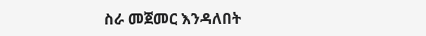ስራ መጀመር እንዳለበት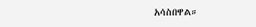አሳስበዋል።